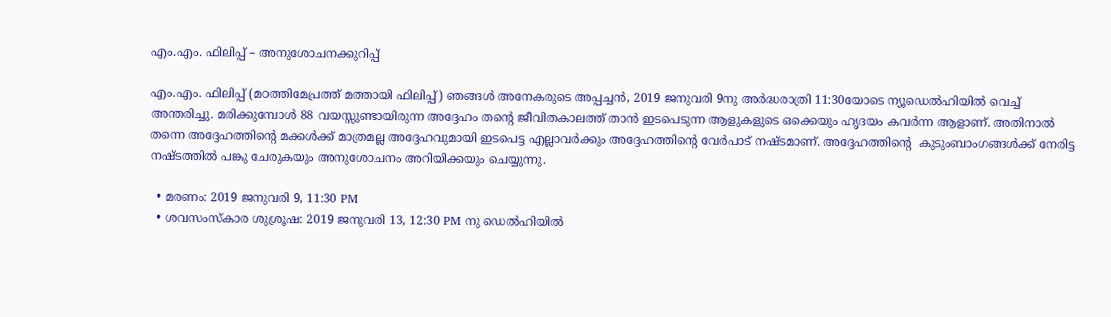എം.എം. ഫിലിപ്പ് – അനുശോചനക്കുറിപ്പ്

എം.എം. ഫിലിപ്പ് (മഠത്തിമേപ്രത്ത് മത്തായി ഫിലിപ്പ്) ഞങ്ങൾ അനേകരുടെ അപ്പച്ചൻ, 2019 ജനുവരി 9നു അർദ്ധരാത്രി 11:30യോടെ ന്യൂഡെൽഹിയിൽ വെച്ച് അന്തരിച്ചു. മരിക്കുമ്പോൾ 88 വയസ്സുണ്ടായിരുന്ന അദ്ദേഹം തന്റെ ജീവിതകാലത്ത് താൻ ഇടപെടുന്ന ആളുകളുടെ ഒക്കെയും ഹൃദയം കവർന്ന ആളാണ്. അതിനാൽ തന്നെ അദ്ദേഹത്തിന്റെ മക്കൾക്ക് മാത്രമല്ല അദ്ദേഹവുമായി ഇടപെട്ട എല്ലാവർക്കും അദ്ദേഹത്തിന്റെ വേർപാട് നഷ്ടമാണ്. അദ്ദേഹത്തിന്റെ  കുടുംബാംഗങ്ങൾക്ക് നേരിട്ട നഷ്ടത്തിൽ പങ്കു ചേരുകയും അനുശോചനം അറിയിക്കയും ചെയ്യുന്നു.

  • മരണം: 2019 ജനുവരി 9, 11:30 PM
  • ശവസംസ്കാര ശുശ്രൂഷ: 2019 ജനുവരി 13, 12:30 PM നു ഡെൽഹിയിൽ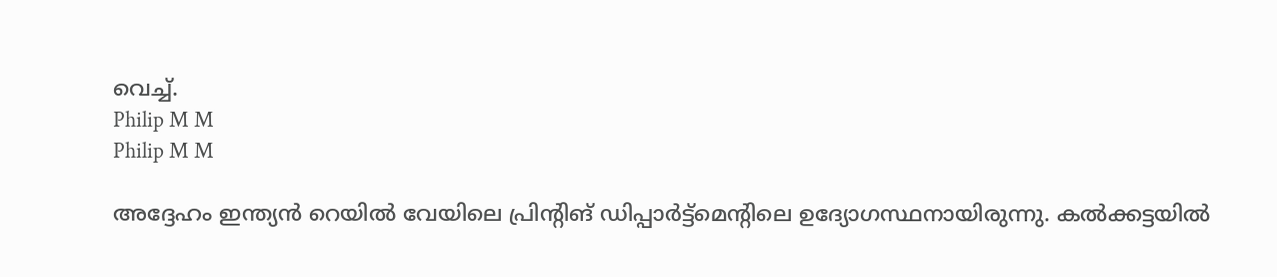വെച്ച്.
Philip M M
Philip M M

അദ്ദേഹം ഇന്ത്യൻ റെയിൽ വേയിലെ പ്രിന്റിങ് ഡിപ്പാർട്ട്മെന്റിലെ ഉദ്യോഗസ്ഥനായിരുന്നു. കൽക്കട്ടയിൽ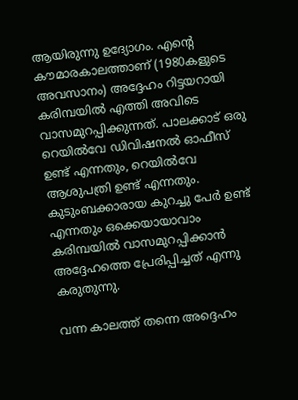ആയിരുന്നു ഉദ്യോഗം. എന്റെ കൗമാരകാലത്താണ് (1980കളുടെ അവസാനം) അദ്ദേഹം റിട്ടയറായി കരിമ്പയിൽ എത്തി അവിടെ വാസമുറപ്പിക്കുന്നത്. പാലക്കാട് ഒരു റെയിൽവേ ഡിവിഷനൽ ഓഫീസ് ഉണ്ട് എന്നതും, റെയിൽവേ ആശുപത്രി ഉണ്ട് എന്നതും. കുടുംബക്കാരായ കുറച്ചു പേർ ഉണ്ട് എന്നതും ഒക്കെയായാവാം കരിമ്പയിൽ വാസമുറപ്പിക്കാൻ അദ്ദേഹത്തെ പ്രേരിപ്പിച്ചത് എന്നു കരുതുന്നു.

വന്ന കാലത്ത് തന്നെ അദ്ദെഹം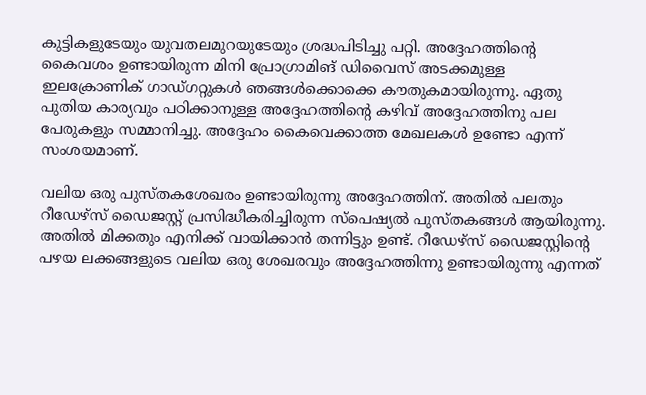കുട്ടികളുടേയും യുവതലമുറയുടേയും ശ്രദ്ധപിടിച്ചു പറ്റി. അദ്ദേഹത്തിന്റെ കൈവശം ഉണ്ടായിരുന്ന മിനി പ്രോഗ്രാമിങ് ഡിവൈസ് അടക്കമുള്ള ഇലക്രോണിക് ഗാഡ്ഗറ്റുകൾ ഞങ്ങൾക്കൊക്കെ കൗതുകമായിരുന്നു. ഏതു പുതിയ കാര്യവും പഠിക്കാനുള്ള അദ്ദേഹത്തിന്റെ കഴിവ് അദ്ദേഹത്തിനു പല പേരുകളും സമ്മാനിച്ചു. അദ്ദേഹം കൈവെക്കാത്ത മേഖലകൾ ഉണ്ടോ എന്ന് സംശയമാണ്.

വലിയ ഒരു പുസ്തകശേഖരം ഉണ്ടായിരുന്നു അദ്ദേഹത്തിന്. അതിൽ പലതും റീഡേഴ്സ് ഡൈജസ്റ്റ് പ്രസിദ്ധീകരിച്ചിരുന്ന സ്പെഷ്യൽ പുസ്തകങ്ങൾ ആയിരുന്നു. അതിൽ മിക്കതും എനിക്ക് വായിക്കാൻ തന്നിട്ടും ഉണ്ട്. റീഡേഴ്സ് ഡൈജസ്റ്റിന്റെ പഴയ ലക്കങ്ങളുടെ വലിയ ഒരു ശേഖരവും അദ്ദേഹത്തിന്നു ഉണ്ടായിരുന്നു എന്നത്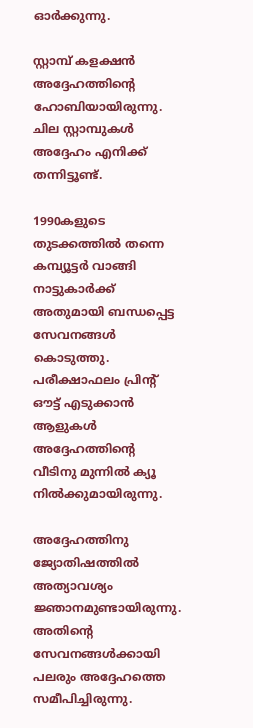ഓർക്കുന്നു.

സ്റ്റാമ്പ് കളക്ഷൻ അദ്ദേഹത്തിന്റെ ഹോബിയായിരുന്നു. ചില സ്റ്റാമ്പുകൾ അദ്ദേഹം എനിക്ക് തന്നിട്ടൂണ്ട്.

1990കളുടെ തുടക്കത്തിൽ തന്നെ കമ്പ്യൂട്ടർ വാങ്ങി നാട്ടുകാർക്ക് അതുമായി ബന്ധപ്പെട്ട സേവനങ്ങൾ കൊടുത്തു. പരീക്ഷാഫലം പ്രിന്റ് ഔട്ട് എടുക്കാൻ ആളുകൾ അദ്ദേഹത്തിന്റെ വീടിനു മുന്നിൽ ക്യൂ  നിൽക്കുമായിരുന്നു.

അദ്ദേഹത്തിനു ജ്യോതിഷത്തിൽ അത്യാവശ്യം ജ്ഞാനമുണ്ടായിരുന്നു. അതിന്റെ സേവനങ്ങൾക്കായി പലരും അദ്ദേഹത്തെ സമീപിച്ചിരുന്നു.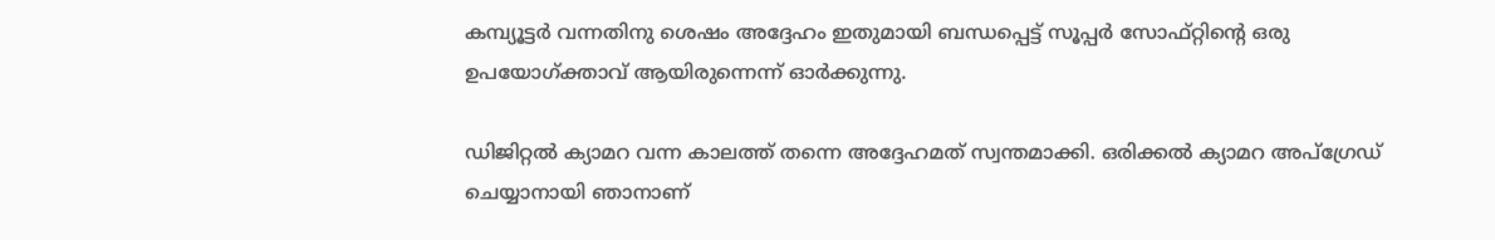കമ്പ്യൂട്ടർ വന്നതിനു ശെഷം അദ്ദേഹം ഇതുമായി ബന്ധപ്പെട്ട് സൂപ്പർ സോഫ്റ്റിന്റെ ഒരു ഉപയോഗ്ക്താവ് ആയിരുന്നെന്ന് ഓർക്കുന്നു.

ഡിജിറ്റൽ ക്യാമറ വന്ന കാലത്ത് തന്നെ അദ്ദേഹമത് സ്വന്തമാക്കി. ഒരിക്കൽ ക്യാമറ അപ്‌ഗ്രേഡ് ചെയ്യാനായി ഞാനാണ്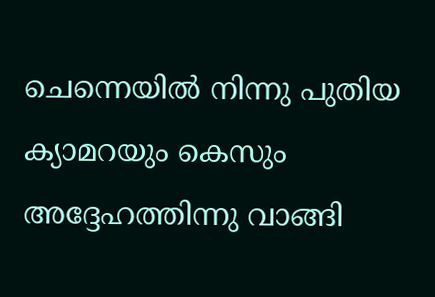ചെന്നെയിൽ നിന്നു പുതിയ ക്യാമറയും കെസും അദ്ദേഹത്തിന്നു വാങ്ങി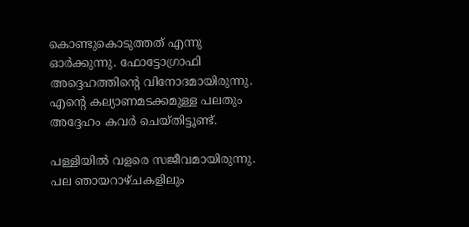കൊണ്ടുകൊടുത്തത് എന്നു ഓർക്കുന്നു. ഫോട്ടോഗ്രാഫി അദ്ദെഹത്തിന്റെ വിനോദമായിരുന്നു. എന്റെ കല്യാണമടക്കമുള്ള പലതും അദ്ദേഹം കവർ ചെയ്തിട്ടൂണ്ട്.

പള്ളിയിൽ വളരെ സജീവമായിരുന്നു. പല ഞായറാഴ്ചകളിലും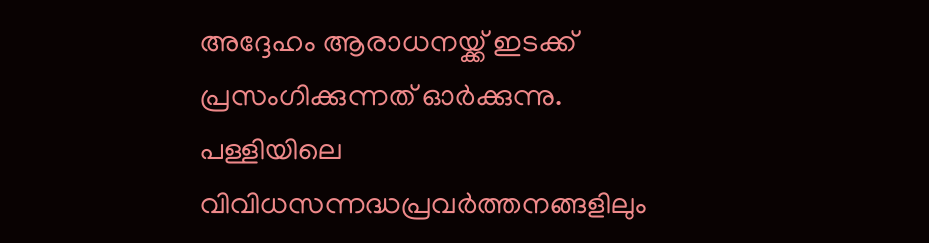അദ്ദേഹം ആരാധനയ്ക്ക് ഇടക്ക് പ്രസംഗിക്കുന്നത് ഓർക്കുന്നു. പള്ളിയിലെ വിവിധസന്നദ്ധപ്രവർത്തനങ്ങളിലും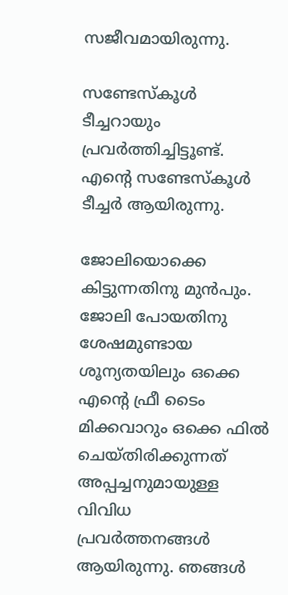സജീവമായിരുന്നു.

സണ്ടേസ്കൂൾ ടീച്ചറായും പ്രവർത്തിച്ചിട്ടൂണ്ട്. എന്റെ സണ്ടേസ്കൂൾ ടീച്ചർ ആയിരുന്നു.

ജോലിയൊക്കെ കിട്ടുന്നതിനു മുൻപും. ജോലി പോയതിനു  ശേഷമുണ്ടായ ശൂന്യതയിലും ഒക്കെ എന്റെ ഫ്രീ ടൈം  മിക്കവാറും ഒക്കെ ഫിൽ ചെയ്തിരിക്കുന്നത് അപ്പച്ചനുമായുള്ള വിവിധ പ്രവർത്തനങ്ങൾ ആയിരുന്നു. ഞങ്ങൾ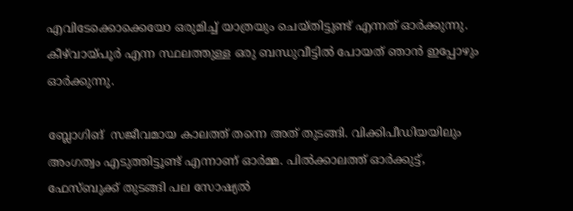എവിടേക്കൊക്കെയോ ഒരുമിച്ച് യാത്രയും ചെയ്തിട്ടുണ്ട് എന്നത് ഓർക്കുന്നു. കീഴ്‌വായ്പൂർ എന്ന സ്ഥലത്തുള്ള ഒരു ബന്ധുവീട്ടിൽ പോയത് ഞാൻ ഇപ്പോഴും ഓർക്കുന്നു.

ബ്ലോഗിങ്  സജീവമായ കാലത്ത് തന്നെ അത് തുടങ്ങി. വിക്കിപീഡിയയിലും അംഗത്വം എടുത്തിട്ടൂണ്ട് എന്നാണ് ഓർമ്മ. പിൽക്കാലത്ത് ഓർക്കുട്ട്, ഫേസ്ബുക്ക് തുടങ്ങി പല സോഷ്യൽ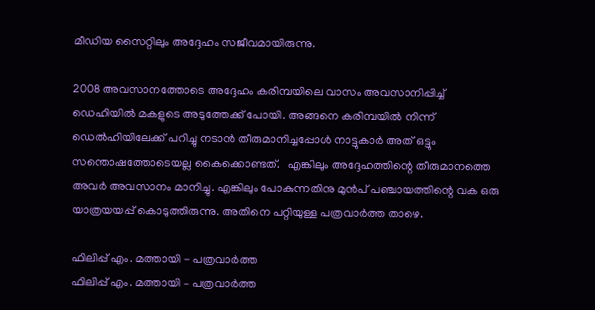മീഡിയ സൈറ്റിലും അദ്ദേഹം സജീവമായിരുന്നു.

2008 അവസാനത്തോടെ അദ്ദേഹം കരിമ്പയിലെ വാസം അവസാനിപ്പിച്ച്  ഡെഹിയിൽ മകളുടെ അടുത്തേക്ക് പോയി. അങ്ങനെ കരിമ്പയിൽ നിന്ന് ഡെൽഹിയിലേക്ക് പറിച്ചു നടാൻ തീരുമാനിച്ചപ്പോൾ നാട്ടുകാർ അത് ഒട്ടും സന്തൊഷത്തോടെയല്ല കൈക്കൊണ്ടത്.   എങ്കിലും അദ്ദേഹത്തിന്റെ തീരുമാനത്തെ അവർ അവസാനം മാനിച്ചു. എങ്കിലും പോകുന്നതിനു മുൻപ് പഞ്ചായത്തിന്റെ വക ഒരു യാത്രയയപ്പ് കൊടുത്തിരുന്നു. അതിനെ പറ്റിയുള്ള പത്രവാർത്ത താഴെ.

ഫിലിപ്പ് എം. മത്തായി - പത്രവാർത്ത
ഫിലിപ്പ് എം. മത്തായി – പത്രവാർത്ത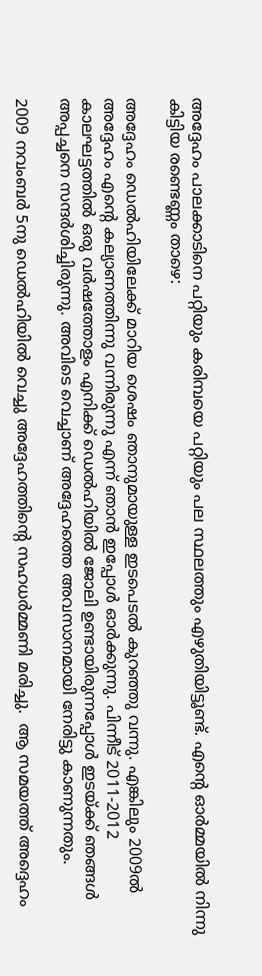അദ്ദേഹം പാലക്കാടിനെ പറ്റിയും കരിമ്പയെ പറ്റിയും പല സ്ഥലത്തും എഴുതിയിട്ടൂണ്ട്. എന്റെ ഓർമ്മയിൽ നിന്നു കിട്ടിയ രണ്ടെണ്ണം താഴെ:

അദ്ദേഹം ഡെൽഹിയിലേക്ക് മാറിയ ശെഷം ഞാനുമായുള്ള ഇടപെടൽ കുറഞ്ഞു വന്നു. എങ്കിലും 2009ൽ അദ്ദേഹം എന്റെ കല്യാണത്തിന്നു വന്നിരുന്നു എന്ന് ഞാൻ ഇപ്പോൾ ഓർക്കുന്നു. പിന്നീട് 2011-2012 കാലഘട്ടത്തിൽ ഒരു വർഷത്തോളം എനിക്ക് ഡെൽഹിയിൽ ജോലി ഉണ്ടായിരുന്നപ്പോൾ ഇടയ്ക്ക് ഞങ്ങൾ അപ്പച്ചനെ സന്ദർശിച്ചിരുന്നു. അവിടെ വെച്ചാണ് അദ്ദേഹത്തെ അവസാനമായി നേരിട്ടു കാണുന്നതും.

2009 നവംബർ 5നു ഡെൽഹിയിൽ വെച്ചു അദ്ദേഹത്തിന്റെ സഹധർമ്മണി മരിച്ചു.  ആ സമയത്ത് അദ്ദെഹം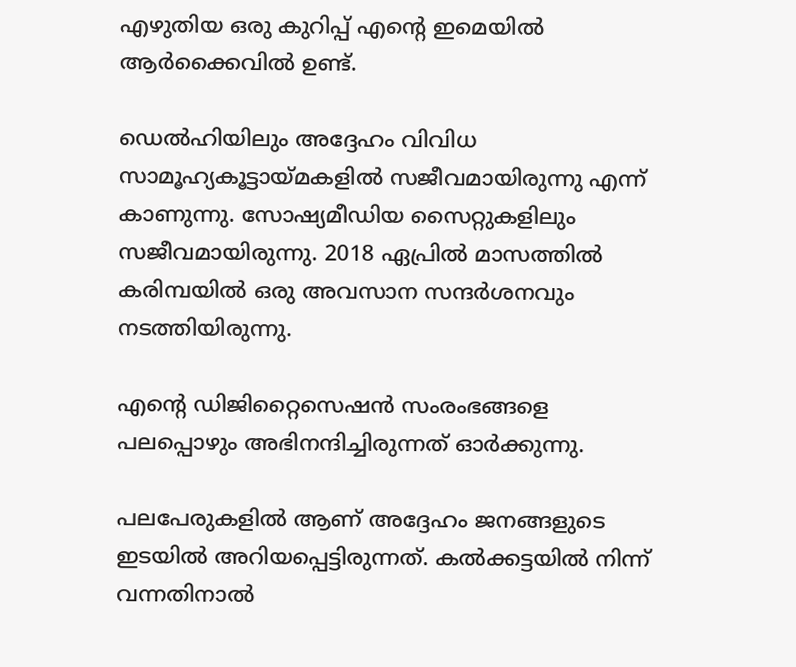എഴുതിയ ഒരു കുറിപ്പ് എന്റെ ഇമെയിൽ ആർക്കൈവിൽ ഉണ്ട്.

ഡെൽഹിയിലും അദ്ദേഹം വിവിധ സാമൂഹ്യകൂട്ടായ്മകളിൽ സജീവമായിരുന്നു എന്ന് കാണുന്നു. സോഷ്യമീഡിയ സൈറ്റുകളിലും സജീവമായിരുന്നു. 2018 ഏപ്രിൽ മാസത്തിൽ കരിമ്പയിൽ ഒരു അവസാന സന്ദർശനവും നടത്തിയിരുന്നു.

എന്റെ ഡിജിറ്റൈസെഷൻ സംരംഭങ്ങളെ പലപ്പൊഴും അഭിനന്ദിച്ചിരുന്നത് ഓർക്കുന്നു.

പലപേരുകളിൽ ആണ് അദ്ദേഹം ജനങ്ങളുടെ ഇടയിൽ അറിയപ്പെട്ടിരുന്നത്. കൽക്കട്ടയിൽ നിന്ന് വന്നതിനാൽ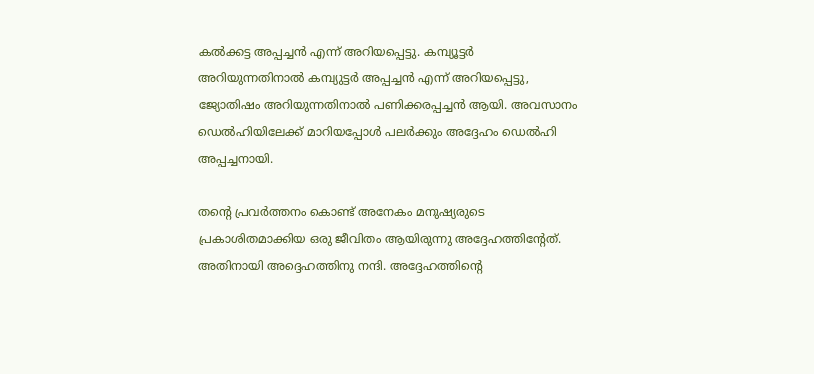കൽക്കട്ട അപ്പച്ചൻ എന്ന് അറിയപ്പെട്ടു. കമ്പ്യൂട്ടർ അറിയുന്നതിനാൽ കമ്പ്യുട്ടർ അപ്പച്ചൻ എന്ന് അറിയപ്പെട്ടു, ജ്യോതിഷം അറിയുന്നതിനാൽ പണിക്കരപ്പച്ചൻ ആയി. അവസാനം ഡെൽഹിയിലേക്ക് മാറിയപ്പോൾ പലർക്കും അദ്ദേഹം ഡെൽഹി അപ്പച്ചനായി.

തന്റെ പ്രവർത്തനം കൊണ്ട് അനേകം മനുഷ്യരുടെ പ്രകാശിതമാക്കിയ ഒരു ജീവിതം ആയിരുന്നു അദ്ദേഹത്തിന്റേത്. അതിനായി അദ്ദെഹത്തിനു നന്ദി. അദ്ദേഹത്തിന്റെ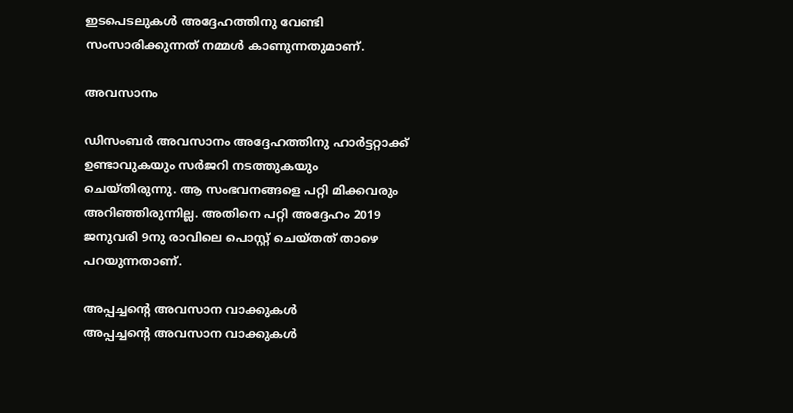ഇടപെടലുകൾ അദ്ദേഹത്തിനു വേണ്ടി സംസാരിക്കുന്നത് നമ്മൾ കാണുന്നതുമാണ്.

അവസാനം

ഡിസംബർ അവസാനം അദ്ദേഹത്തിനു ഹാർട്ടറ്റാക്ക് ഉണ്ടാവുകയും സർജറി നടത്തുകയും ചെയ്തിരുന്നു. ആ സംഭവനങ്ങളെ പറ്റി മിക്കവരും അറിഞ്ഞിരുന്നില്ല. അതിനെ പറ്റി അദ്ദേഹം 2019 ജനുവരി 9നു രാവിലെ പൊസ്റ്റ് ചെയ്തത് താഴെ പറയുന്നതാണ്.

അപ്പച്ചന്റെ അവസാന വാക്കുകൾ
അപ്പച്ചന്റെ അവസാന വാക്കുകൾ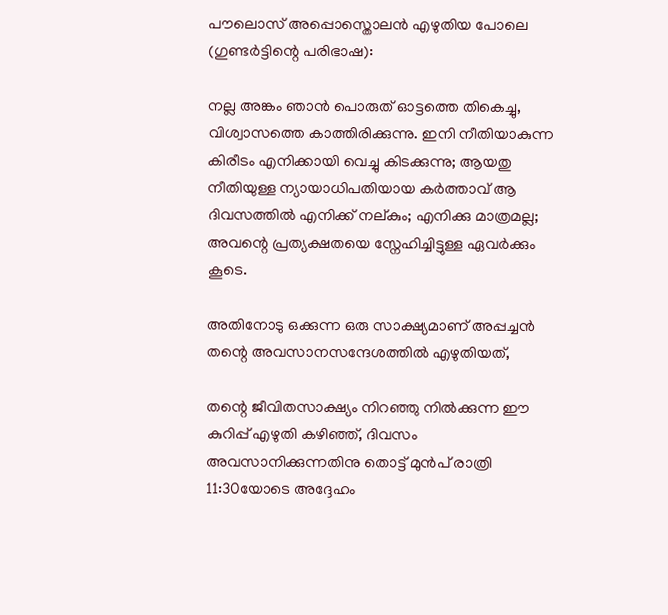പൗലൊസ് അപ്പൊസ്തൊലൻ എഴുതിയ പോലെ (ഗുണ്ടർട്ടിന്റെ പരിഭാഷ):

നല്ല അങ്കം ഞാൻ പൊരുത് ഓട്ടത്തെ തികെച്ചു, വിശ്വാസത്തെ കാത്തിരിക്കുന്നു. ഇനി നീതിയാകുന്ന കിരീടം എനിക്കായി വെച്ചു കിടക്കുന്നു; ആയതു നീതിയുള്ള ന്യായാധിപതിയായ കർത്താവ് ആ ദിവസത്തിൽ എനിക്ക് നല്കും; എനിക്കു മാത്രമല്ല; അവന്റെ പ്രത്യക്ഷതയെ സ്നേഹിച്ചിട്ടുള്ള ഏവർക്കും കൂടെ.

അതിനോടു ഒക്കുന്ന ഒരു സാക്ഷ്യമാണ് അപ്പച്ചൻ തന്റെ അവസാനസന്ദേശത്തിൽ എഴുതിയത്,

തന്റെ ജീവിതസാക്ഷ്യം നിറഞ്ഞു നിൽക്കുന്ന ഈ കുറിപ്പ് എഴുതി കഴിഞ്ഞ്, ദിവസം അവസാനിക്കുന്നതിനു തൊട്ട് മുൻപ് രാത്രി 11:30യോടെ അദ്ദേഹം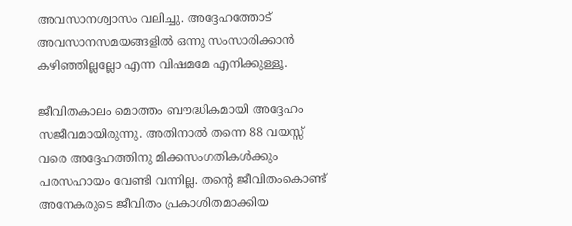അവസാനശ്വാസം വലിച്ചു. അദ്ദേഹത്തോട് അവസാനസമയങ്ങളിൽ ഒന്നു സംസാരിക്കാൻ കഴിഞ്ഞില്ലല്ലോ എന്ന വിഷമമേ എനിക്കുള്ളൂ.

ജീവിതകാലം മൊത്തം ബൗദ്ധികമായി അദ്ദേഹം സജീവമായിരുന്നു. അതിനാൽ തന്നെ 88 വയസ്സ് വരെ അദ്ദേഹത്തിനു മിക്കസംഗതികൾക്കും പരസഹായം വേണ്ടി വന്നില്ല. തന്റെ ജീവിതംകൊണ്ട് അനേകരുടെ ജീവിതം പ്രകാശിതമാക്കിയ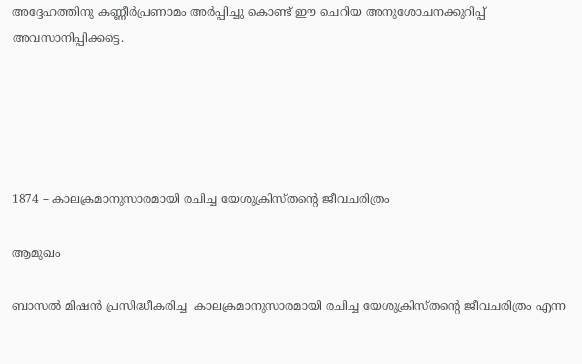അദ്ദേഹത്തിനു കണ്ണീർപ്രണാമം അർപ്പിച്ചു കൊണ്ട് ഈ ചെറിയ അനുശോചനക്കുറിപ്പ് അവസാനിപ്പിക്കട്ടെ.





1874 – കാലക്രമാനുസാരമായി രചിച്ച യേശുക്രിസ്തന്റെ ജീവചരിത്രം

ആമുഖം

ബാസൽ മിഷൻ പ്രസിദ്ധീകരിച്ച  കാലക്രമാനുസാരമായി രചിച്ച യേശുക്രിസ്തന്റെ ജീവചരിത്രം എന്ന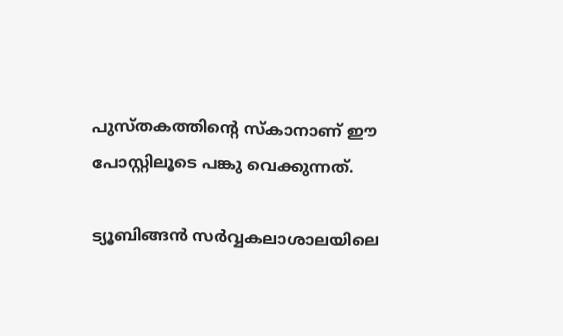പുസ്തകത്തിന്റെ സ്കാനാണ് ഈ പോസ്റ്റിലൂടെ പങ്കു വെക്കുന്നത്.

ട്യൂബിങ്ങൻ സർവ്വകലാശാലയിലെ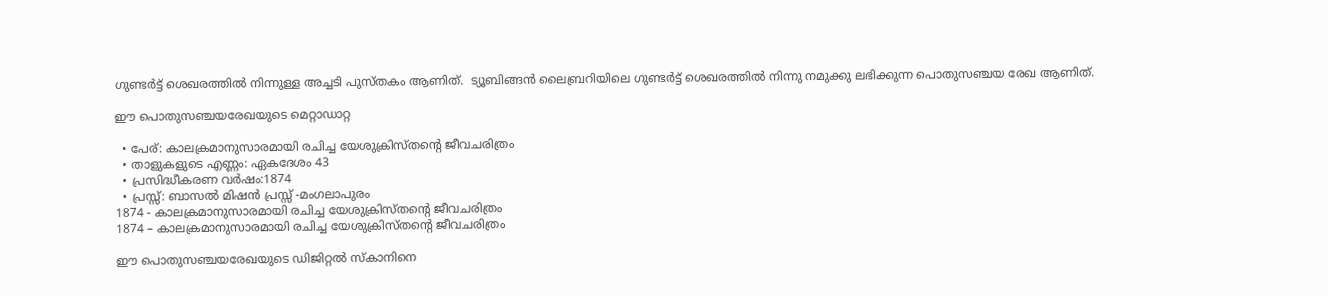ഗുണ്ടർട്ട് ശെഖരത്തിൽ നിന്നുള്ള അച്ചടി പുസ്തകം ആണിത്.  ട്യൂബിങ്ങൻ ലൈബ്രറിയിലെ ഗുണ്ടർട്ട് ശെഖരത്തിൽ നിന്നു നമുക്കു ലഭിക്കുന്ന പൊതുസഞ്ചയ രേഖ ആണിത്.

ഈ പൊതുസഞ്ചയരേഖയുടെ മെറ്റാഡാറ്റ

  • പേര്: കാലക്രമാനുസാരമായി രചിച്ച യേശുക്രിസ്തന്റെ ജീവചരിത്രം
  • താളുകളുടെ എണ്ണം: ഏകദേശം 43
  • പ്രസിദ്ധീകരണ വർഷം:1874
  • പ്രസ്സ്: ബാസൽ മിഷൻ പ്രസ്സ് -മംഗലാപുരം
1874 - കാലക്രമാനുസാരമായി രചിച്ച യേശുക്രിസ്തന്റെ ജീവചരിത്രം
1874 – കാലക്രമാനുസാരമായി രചിച്ച യേശുക്രിസ്തന്റെ ജീവചരിത്രം

ഈ പൊതുസഞ്ചയരേഖയുടെ ഡിജിറ്റൽ സ്കാനിനെ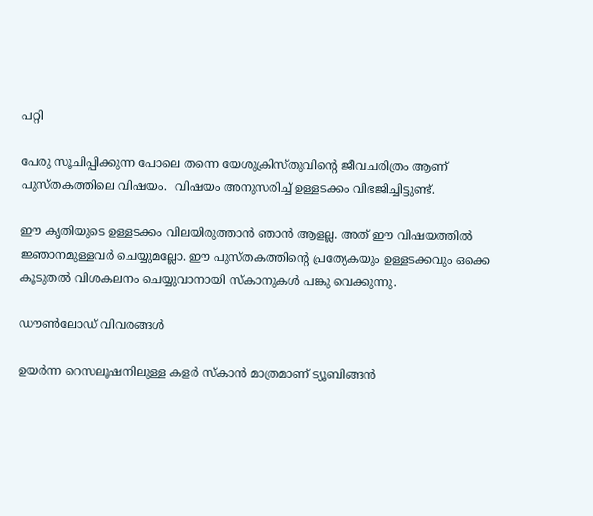പറ്റി

പേരു സൂചിപ്പിക്കുന്ന പോലെ തന്നെ യേശുക്രിസ്തുവിന്റെ ജീവചരിത്രം ആണ് പുസ്തകത്തിലെ വിഷയം.  വിഷയം അനുസരിച്ച് ഉള്ളടക്കം വിഭജിച്ചിട്ടുണ്ട്.

ഈ കൃതിയുടെ ഉള്ളടക്കം വിലയിരുത്താൻ ഞാൻ ആളല്ല. അത് ഈ വിഷയത്തിൽ ജ്ഞാനമുള്ളവർ ചെയ്യുമല്ലോ. ഈ പുസ്തകത്തിന്റെ പ്രത്യേകയും ഉള്ളടക്കവും ഒക്കെ കൂടുതൽ വിശകലനം ചെയ്യുവാനായി സ്കാനുകൾ പങ്കു വെക്കുന്നു.

ഡൗൺലോഡ് വിവരങ്ങൾ

ഉയർന്ന റെസലൂഷനിലുള്ള കളർ സ്കാൻ മാത്രമാണ് ട്യൂബിങ്ങൻ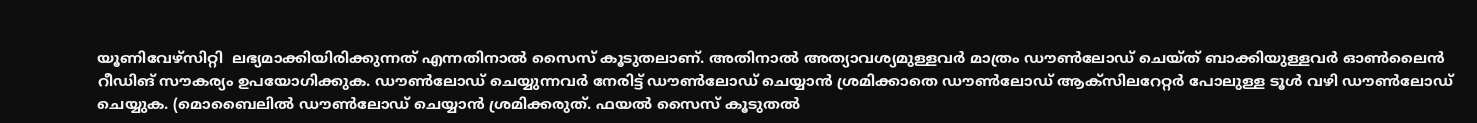യൂണിവേഴ്സിറ്റി  ലഭ്യമാക്കിയിരിക്കുന്നത് എന്നതിനാൽ സൈസ് കൂടുതലാണ്. അതിനാൽ അത്യാവശ്യമുള്ളവർ മാത്രം ഡൗൺലോഡ് ചെയ്ത് ബാക്കിയുള്ളവർ ഓൺലൈൻ റീഡിങ് സൗകര്യം ഉപയോഗിക്കുക. ഡൗൺലോഡ് ചെയ്യുന്നവർ നേരിട്ട് ഡൗൺലോഡ് ചെയ്യാൻ ശ്രമിക്കാതെ ഡൗ‌ൺലോഡ് ആക്സിലറേറ്റർ പോലുള്ള ടൂൾ വഴി ഡൗ‌ൺലോഡ് ചെയ്യുക. (മൊബൈലിൽ ഡൗൺലോഡ് ചെയ്യാൻ ശ്രമിക്കരുത്. ഫയൽ സൈസ് കൂടുതൽ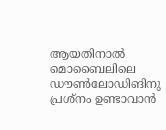ആയതിനാൽ മൊബൈലിലെ ഡൗ‌ൺലോഡിങിനു പ്രശ്നം ഉണ്ടാവാൻ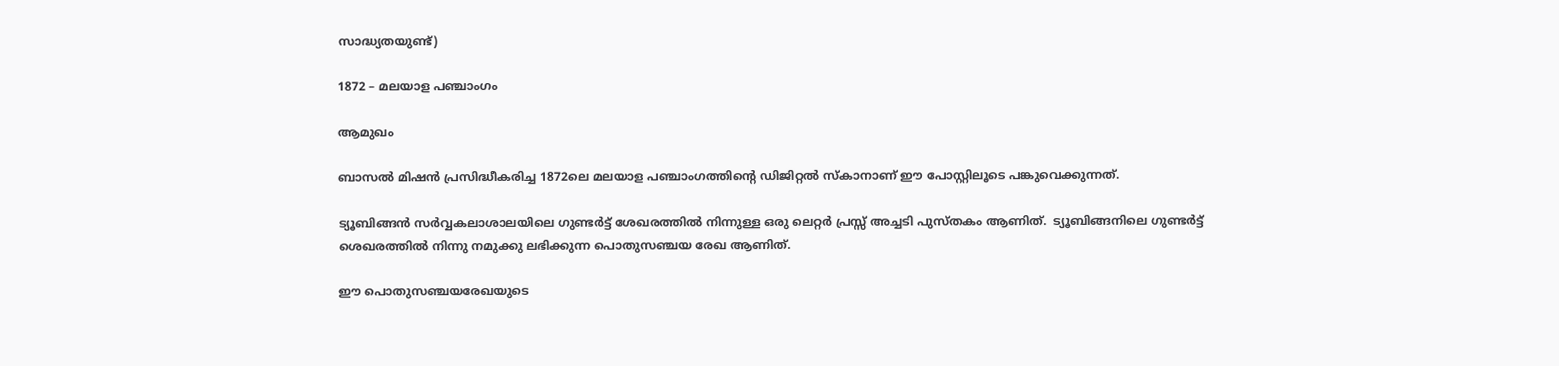സാദ്ധ്യതയുണ്ട്)

1872 – മലയാള പഞ്ചാംഗം

ആമുഖം

ബാസൽ മിഷൻ പ്രസിദ്ധീകരിച്ച 1872ലെ മലയാള പഞ്ചാംഗത്തിന്റെ ഡിജിറ്റൽ സ്കാനാണ് ഈ പോസ്റ്റിലൂടെ പങ്കുവെക്കുന്നത്.

ട്യൂബിങ്ങൻ സർവ്വകലാശാലയിലെ ഗുണ്ടർട്ട് ശേഖരത്തിൽ നിന്നുള്ള ഒരു ലെറ്റർ പ്രസ്സ് അച്ചടി പുസ്തകം ആണിത്.  ട്യൂബിങ്ങനിലെ ഗുണ്ടർട്ട് ശെഖരത്തിൽ നിന്നു നമുക്കു ലഭിക്കുന്ന പൊതുസഞ്ചയ രേഖ ആണിത്.

ഈ പൊതുസഞ്ചയരേഖയുടെ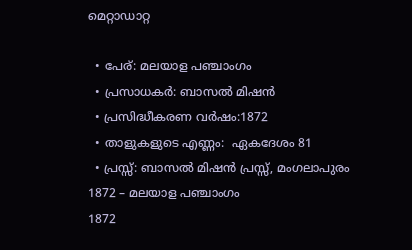മെറ്റാഡാറ്റ

  • പേര്: മലയാള പഞ്ചാംഗം
  • പ്രസാധകർ: ബാസൽ മിഷൻ
  • പ്രസിദ്ധീകരണ വർഷം:1872
  • താളുകളുടെ എണ്ണം:  ഏകദേശം 81
  • പ്രസ്സ്: ബാസൽ മിഷൻ പ്രസ്സ്, മംഗലാപുരം
1872 – മലയാള പഞ്ചാംഗം
1872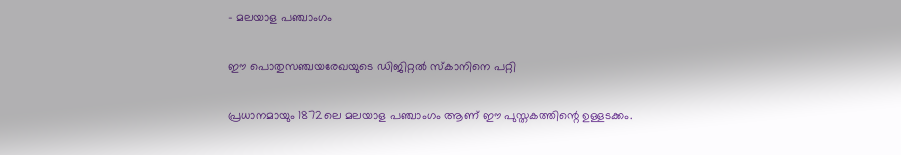– മലയാള പഞ്ചാംഗം

ഈ പൊതുസഞ്ചയരേഖയുടെ ഡിജിറ്റൽ സ്കാനിനെ പറ്റി

പ്രധാനമായും 1872ലെ മലയാള പഞ്ചാംഗം ആണ് ഈ പുസ്തകത്തിന്റെ ഉള്ളടക്കം.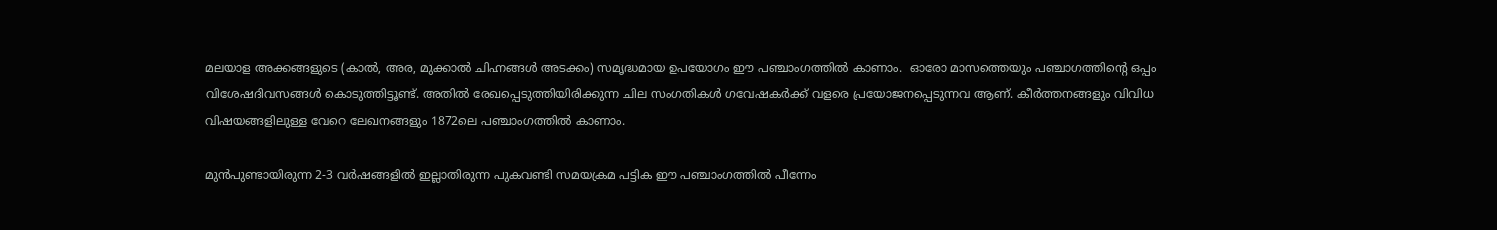മലയാള അക്കങ്ങളുടെ (കാൽ, അര, മുക്കാൽ ചിഹ്നങ്ങൾ അടക്കം) സമൃദ്ധമായ ഉപയോഗം ഈ പഞ്ചാംഗത്തിൽ കാണാം.  ഓരോ മാസത്തെയും പഞ്ചാഗത്തിന്റെ ഒപ്പം വിശേഷദിവസങ്ങൾ കൊടുത്തിട്ടൂണ്ട്. അതിൽ രേഖപ്പെടുത്തിയിരിക്കുന്ന ചില സംഗതികൾ ഗവേഷകർക്ക് വളരെ പ്രയോജനപ്പെടുന്നവ ആണ്. കീർത്തനങ്ങളും വിവിധ വിഷയങ്ങളിലുള്ള വേറെ ലേഖനങ്ങളും 1872ലെ പഞ്ചാംഗത്തിൽ കാണാം.

മുൻപുണ്ടായിരുന്ന 2-3 വർഷങ്ങളിൽ ഇല്ലാതിരുന്ന പുകവണ്ടി സമയക്രമ പട്ടിക ഈ പഞ്ചാംഗത്തിൽ പീന്നേം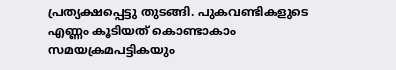പ്രത്യക്ഷപ്പെട്ടു തുടങ്ങി. പുകവണ്ടികളുടെ എണ്ണം കൂടിയത് കൊണ്ടാകാം സമയക്രമപട്ടികയും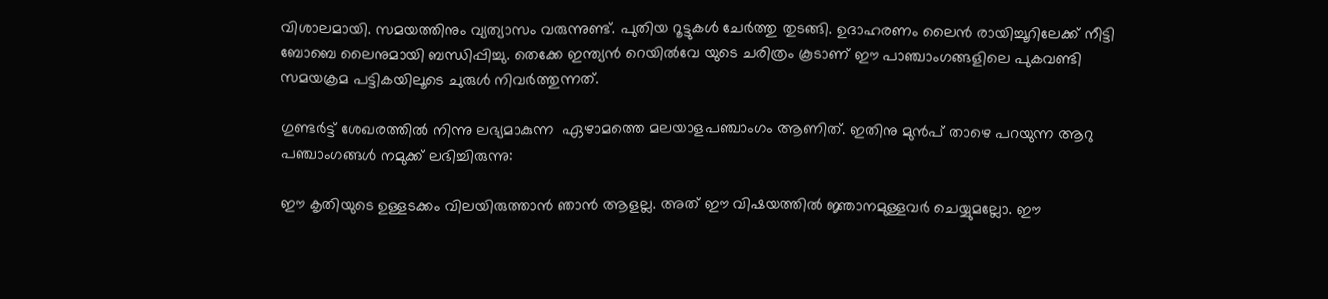വിശാലമായി. സമയത്തിനും വ്യത്യാസം വരുന്നുണ്ട്. പുതിയ റൂട്ടുകൾ ചേർത്തു തുടങ്ങി. ഉദാഹരണം ലൈൻ രായിച്ചൂറിലേക്ക് നീട്ടി ബോബെ ലൈനുമായി ബന്ധിപ്പിച്ചു. തെക്കേ ഇന്ത്യൻ റെയിൽവേ യുടെ ചരിത്രം കൂടാണ് ഈ പാഞ്ചാം‌ഗങ്ങളിലെ പുകവണ്ടി സമയക്രമ പട്ടികയിലൂടെ ചുരുൾ നിവർത്തുന്നത്.

ഗുണ്ടർട്ട് ശേഖരത്തിൽ നിന്നു ലഭ്യമാകുന്ന  ഏഴാമത്തെ മലയാളപഞ്ചാംഗം ആണിത്. ഇതിനു മുൻപ് താഴെ പറയുന്ന ആറു പഞ്ചാംഗങ്ങൾ നമുക്ക് ലഭിച്ചിരുന്നു:

ഈ കൃതിയുടെ ഉള്ളടക്കം വിലയിരുത്താൻ ഞാൻ ആളല്ല. അത് ഈ വിഷയത്തിൽ ജ്ഞാനമുള്ളവർ ചെയ്യുമല്ലോ. ഈ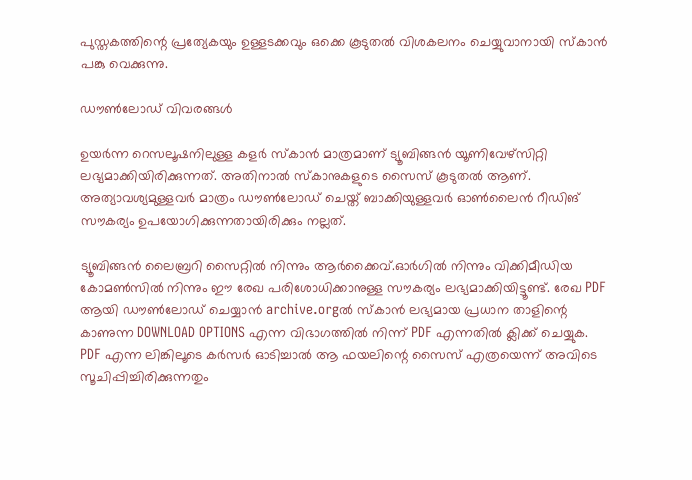പുസ്തകത്തിന്റെ പ്രത്യേകയും ഉള്ളടക്കവും ഒക്കെ കൂടുതൽ വിശകലനം ചെയ്യുവാനായി സ്കാൻ പങ്കു വെക്കുന്നു.

ഡൗൺലോഡ് വിവരങ്ങൾ

ഉയർന്ന റെസലൂഷനിലുള്ള കളർ സ്കാൻ മാത്രമാണ് ട്യൂബിങ്ങൻ യൂണിവേഴ്സിറ്റി ലഭ്യമാക്കിയിരിക്കുന്നത്. അതിനാൽ സ്കാനുകളുടെ സൈസ് കൂടുതൽ ആണ്. അത്യാവശ്യമുള്ളവർ മാത്രം ഡൗൺലോഡ് ചെയ്ത് ബാക്കിയുള്ളവർ ഓൺലൈൻ റീഡിങ് സൗകര്യം ഉപയോഗിക്കുന്നതായിരിക്കും നല്ലത്.

ട്യൂബിങ്ങൻ ലൈബ്രറി സൈറ്റിൽ നിന്നും ആർക്കൈവ്.ഓർഗിൽ നിന്നും വിക്കിമീഡിയ കോമൺസിൽ നിന്നും ഈ രേഖ പരിശോധിക്കാനുള്ള സൗകര്യം ലഭ്യമാക്കിയിട്ടൂണ്ട്. രേഖ PDF ആയി ഡൗൺലോഡ് ചെയ്യാൻ archive.orgൽ സ്കാൻ ലഭ്യമായ പ്രധാന താളിന്റെ കാണുന്ന DOWNLOAD OPTIONS എന്ന വിഭാഗത്തിൽ നിന്ന് PDF എന്നതിൽ ക്ലിക്ക് ചെയ്യുക. PDF എന്ന ലിങ്കിലൂടെ കർസർ ഓടിച്ചാൽ ആ ഫയലിന്റെ സൈസ് എത്രയെന്ന് അവിടെ സൂചിപ്പിച്ചിരിക്കുന്നതും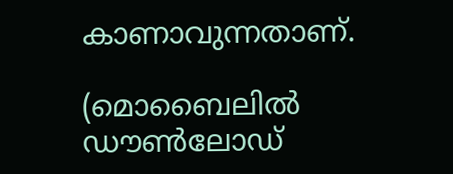കാണാവുന്നതാണ്.

(മൊബൈലിൽ ഡൗൺലോഡ്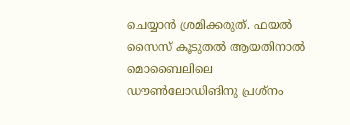ചെയ്യാൻ ശ്രമിക്കരുത്. ഫയൽ സൈസ് കൂടുതൽ ആയതിനാൽ മൊബൈലിലെ ഡൗ‌ൺലോഡിങിനു പ്രശ്നം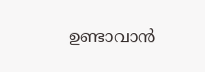ഉണ്ടാവാൻ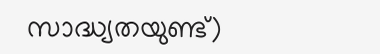സാദ്ധ്യതയുണ്ട്)